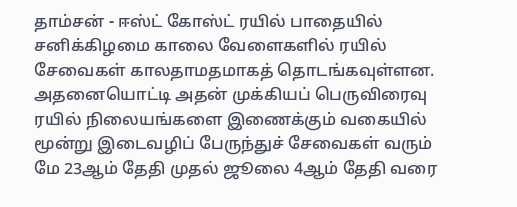தாம்சன் - ஈஸ்ட் கோஸ்ட் ரயில் பாதையில் சனிக்கிழமை காலை வேளைகளில் ரயில் சேவைகள் காலதாமதமாகத் தொடங்கவுள்ளன.
அதனையொட்டி அதன் முக்கியப் பெருவிரைவு ரயில் நிலையங்களை இணைக்கும் வகையில் மூன்று இடைவழிப் பேருந்துச் சேவைகள் வரும் மே 23ஆம் தேதி முதல் ஜூலை 4ஆம் தேதி வரை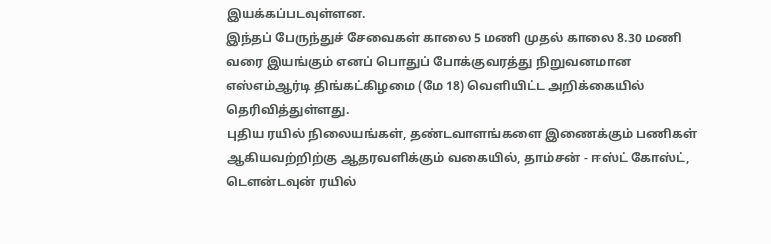இயக்கப்படவுள்ளன.
இந்தப் பேருந்துச் சேவைகள் காலை 5 மணி முதல் காலை 8.30 மணி வரை இயங்கும் எனப் பொதுப் போக்குவரத்து நிறுவனமான எஸ்எம்ஆர்டி திங்கட்கிழமை (மே 18) வெளியிட்ட அறிக்கையில் தெரிவித்துள்ளது.
புதிய ரயில் நிலையங்கள், தண்டவாளங்களை இணைக்கும் பணிகள் ஆகியவற்றிற்கு ஆதரவளிக்கும் வகையில், தாம்சன் - ஈஸ்ட் கோஸ்ட், டௌன்டவுன் ரயில்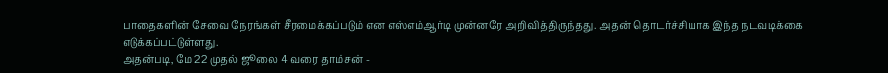பாதைகளின் சேவை நேரங்கள் சீரமைக்கப்படும் என எஸ்எம்ஆர்டி முன்னரே அறிவித்திருந்தது. அதன் தொடர்ச்சியாக இந்த நடவடிக்கை எடுக்கப்பட்டுள்ளது.
அதன்படி, மே 22 முதல் ஜூலை 4 வரை தாம்சன் -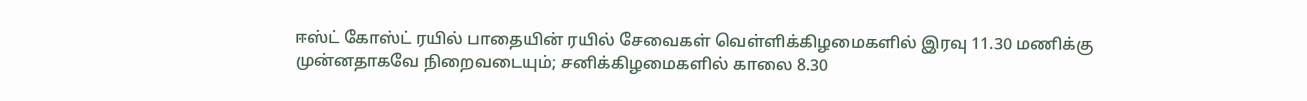ஈஸ்ட் கோஸ்ட் ரயில் பாதையின் ரயில் சேவைகள் வெள்ளிக்கிழமைகளில் இரவு 11.30 மணிக்கு முன்னதாகவே நிறைவடையும்; சனிக்கிழமைகளில் காலை 8.30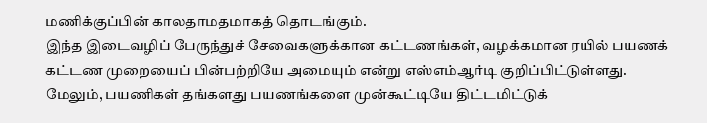மணிக்குப்பின் காலதாமதமாகத் தொடங்கும்.
இந்த இடைவழிப் பேருந்துச் சேவைகளுக்கான கட்டணங்கள், வழக்கமான ரயில் பயணக் கட்டண முறையைப் பின்பற்றியே அமையும் என்று எஸ்எம்ஆர்டி குறிப்பிட்டுள்ளது.
மேலும், பயணிகள் தங்களது பயணங்களை முன்கூட்டியே திட்டமிட்டுக்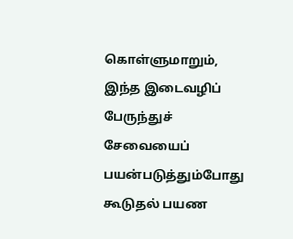கொள்ளுமாறும், இந்த இடைவழிப் பேருந்துச் சேவையைப் பயன்படுத்தும்போது கூடுதல் பயண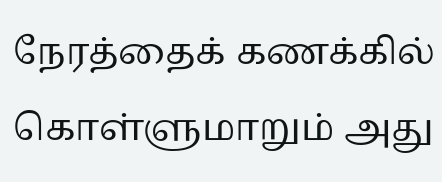நேரத்தைக் கணக்கில் கொள்ளுமாறும் அது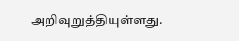அறிவுறுத்தியுள்ளது.